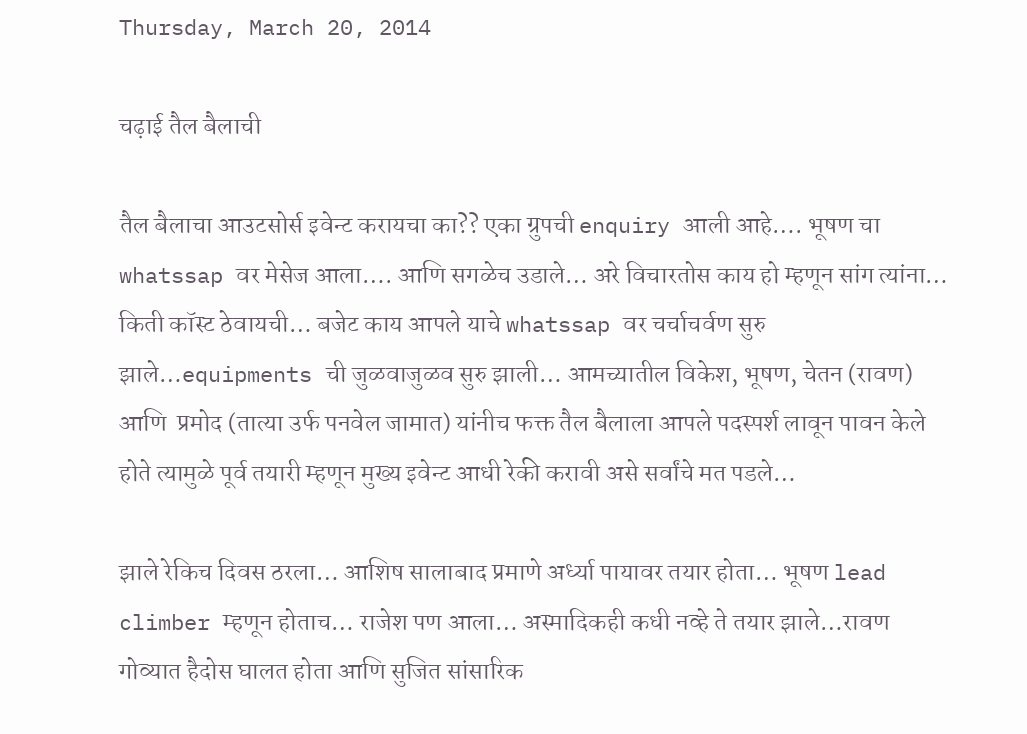Thursday, March 20, 2014

चढ़ाई तैल बैलाची

तैल बैलाचा आउटसोर्स इवेन्ट करायचा का?? एका ग्रुपची enquiry आली आहे…. भूषण चा whatssap वर मेसेज आला…. आणि सगळेच उडाले… अरे विचारतोस काय हो म्हणून सांग त्यांना… किती कॉस्ट ठेवायची… बजेट काय आपले याचे whatssap वर चर्चाचर्वण सुरु झाले…equipments ची जुळवाजुळव सुरु झाली… आमच्यातील विकेश, भूषण, चेतन (रावण) आणि  प्रमोद (तात्या उर्फ पनवेल जामात) यांनीच फक्त तैल बैलाला आपले पदस्पर्श लावून पावन केले होते त्यामुळे पूर्व तयारी म्हणून मुख्य इवेन्ट आधी रेकी करावी असे सर्वांचे मत पडले…

झाले रेकिच दिवस ठरला… आशिष सालाबाद प्रमाणे अर्ध्या पायावर तयार होता… भूषण lead climber म्हणून होताच… राजेश पण आला… अस्मादिकही कधी नव्हे ते तयार झाले…रावण गोव्यात हैदोस घालत होता आणि सुजित सांसारिक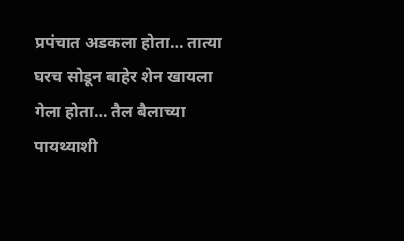प्रपंचात अडकला होता… तात्या घरच सोडून बाहेर शेन खायला गेला होता… तैल बैलाच्या पायथ्याशी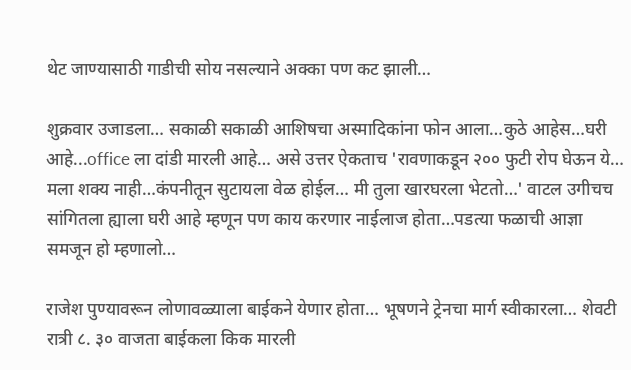थेट जाण्यासाठी गाडीची सोय नसल्याने अक्का पण कट झाली…

शुक्रवार उजाडला… सकाळी सकाळी आशिषचा अस्मादिकांना फोन आला…कुठे आहेस…घरी आहे...office ला दांडी मारली आहे… असे उत्तर ऐकताच 'रावणाकडून २०० फुटी रोप घेऊन ये… मला शक्य नाही…कंपनीतून सुटायला वेळ होईल… मी तुला खारघरला भेटतो…' वाटल उगीचच सांगितला ह्याला घरी आहे म्हणून पण काय करणार नाईलाज होता…पडत्या फळाची आज्ञा समजून हो म्हणालो…

राजेश पुण्यावरून लोणावळ्याला बाईकने येणार होता… भूषणने ट्रेनचा मार्ग स्वीकारला… शेवटी रात्री ८. ३० वाजता बाईकला किक मारली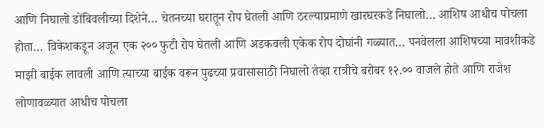आणि निघालो डोंबिवलीच्या दिशेने… चेतनच्या घरातून रोप घेतली आणि ठरल्याप्रमाणे खारघरकडे निघालो… आशिष आधीच पोचला होता… विकेशकडून अजून एक २०० फुटी रोप घेतली आणि अडकवली एकेक रोप दोघांनी गळ्यात… पनवेलला आशिषच्या मावशीकडे माझी बाईक लावली आणि त्याच्या बाईक वरून पुढच्या प्रवासासाठी निघालो तेव्हा रात्रीचे बरोबर १२.०० वाजले होते आणि राजेश लोणावळ्यात आधीच पोचला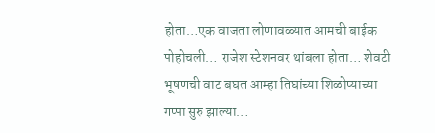होता…एक वाजता लोणावळ्यात आमची बाईक पोहोचली… राजेश स्टेशनवर थांबला होता… शेवटी भूषणची वाट बघत आम्हा तिघांच्या शिळोप्याच्या गप्पा सुरु झाल्या…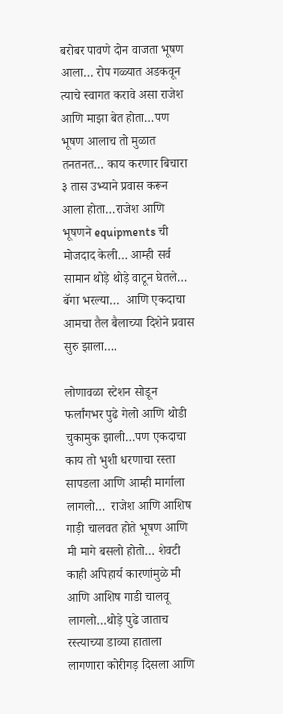बरोबर पावणे दोन वाजता भूषण आला… रोप गळ्यात अडकवून त्याचे स्वागत करावे असा राजेश आणि माझा बेत होता…पण भूषण आलाच तो मुळात तनतनत… काय करणार बिचारा ३ तास उभ्याने प्रवास करून आला होता…राजेश आणि भूषणने equipments ची मोजदाद केली… आम्ही सर्व सामान थोड़े थोड़े वाटून घेतले…  बॅगा भरल्या…  आणि एकदाचा  आमचा तैल बैलाच्या दिशेने प्रवास सुरु झाला….

लोणावळा स्टेशन सोडून फर्लांगभर पुढे गेलो आणि थोडी चुकामुक झाली…पण एकदाचा काय तो भुशी धरणाचा रस्ता सापडला आणि आम्ही मार्गाला लागलो…  राजेश आणि आशिष गाड़ी चालवत होते भूषण आणि मी मागे बसलो होतो… शेवटी काही अपिहार्य कारणांमुळे मी आणि आशिष गाडी चालवू लागलो…थोड़े पुढे जाताच रस्त्याच्या डाव्या हाताला लागणारा कोरीगड़ दिसला आणि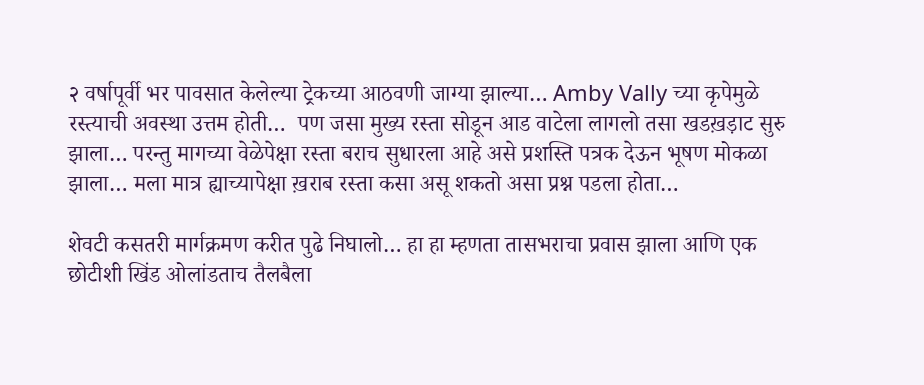२ वर्षापूर्वी भर पावसात केलेल्या ट्रेकच्या आठवणी जाग्या झाल्या… Amby Vally च्या कृपेमुळे रस्त्याची अवस्था उत्तम होती…  पण जसा मुख्य रस्ता सोडून आड वाटेला लागलो तसा खडख़ड़ाट सुरु झाला… परन्तु मागच्या वेळेपेक्षा रस्ता बराच सुधारला आहे असे प्रशस्ति पत्रक देऊन भूषण मोकळा झाला… मला मात्र ह्याच्यापेक्षा ख़राब रस्ता कसा असू शकतो असा प्रश्न पडला होता…

शेवटी कसतरी मार्गक्रमण करीत पुढे निघालो… हा हा म्हणता तासभराचा प्रवास झाला आणि एक छोटीशी खिंड ओलांडताच तैलबैला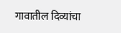गावातील दिव्यांचा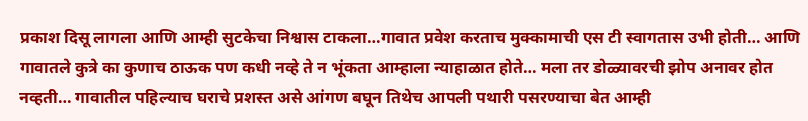प्रकाश दिसू लागला आणि आम्ही सुटकेचा निश्वास टाकला…गावात प्रवेश करताच मुक्कामाची एस टी स्वागतास उभी होती… आणि गावातले कुत्रे का कुणाच ठाऊक पण कधी नव्हे ते न भूंकता आम्हाला न्याहाळात होते… मला तर डोळ्यावरची झोप अनावर होत नव्हती… गावातील पहिल्याच घराचे प्रशस्त असे आंगण बघून तिथेच आपली पथारी पसरण्याचा बेत आम्ही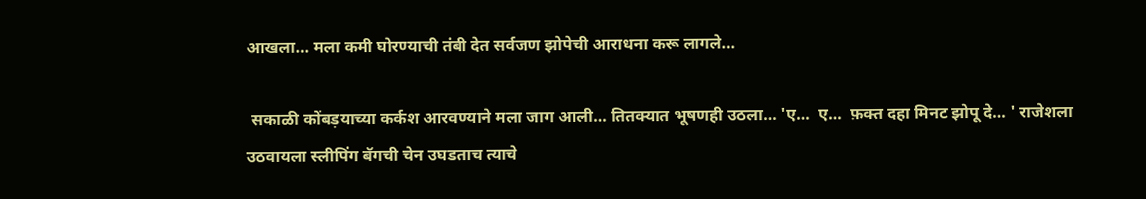आखला… मला कमी घोरण्याची तंबी देत सर्वजण झोपेची आराधना करू लागले…

 सकाळी कोंबड़याच्या कर्कश आरवण्याने मला जाग आली… तितक्यात भूषणही उठला… 'ए…  ए…  फ़क्त दहा मिनट झोपू दे… ' राजेशला उठवायला स्लीपिंग बॅगची चेन उघडताच त्याचे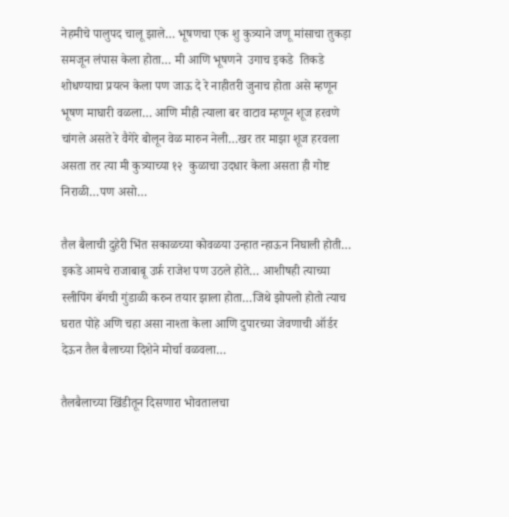नेहमीचे पालुपद चालू झाले… भूषणचा एक शु कुत्र्याने जणू मांसाचा तुकड़ा समजून लंपास केला होता… मी आणि भूषणने  उगाच इकडे  तिकडे शोधण्याचा प्रयत्न केला पण जाऊ दे रे नाहीतरी जुनाच होता असे म्हणून भूषण माघारी वळला… आणि मीही त्याला बर वाटाव म्हणून शूज हरवणे चांगले असते रे वैगेरे बोलून वेळ मारुन नेली…खर तर माझा शूज हरवला असता तर त्या मी कुत्र्याच्या १२  कुळाचा उदधार केला असता ही गोष्ट निराळी…पण असो…

तैल बैलाची दुहेरी भिंत सकाळच्या कोवळया उन्हात न्हाऊन निघाली होती… इकडे आमचे राजाबाबू उर्फ़ राजेश पण उठले होते… आशीषही त्याच्या स्लीपिंग बॅगची गुंडाळी करुन तयार झाला होता…जिथे झोपलो होतो त्याच घरात पोहे अणि चहा असा नाश्ता केला आणि दुपारच्या जेवणाची ऑर्डर देऊन तैल बैलाच्या दिशेने मोर्चा वळवला…

तैलबैलाच्या खिंडीतून दिसणारा भोवतालचा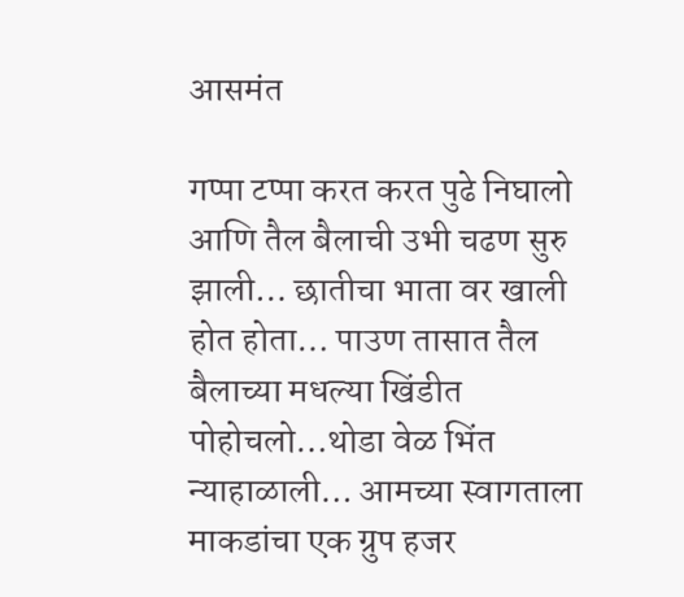आसमंत

गप्पा टप्पा करत करत पुढे निघालो आणि तैल बैलाची उभी चढण सुरु झाली… छातीचा भाता वर खाली होत होता… पाउण तासात तैल बैलाच्या मधल्या खिंडीत पोहोचलो…थोडा वेळ भिंत न्याहाळाली… आमच्या स्वागताला माकडांचा एक ग्रुप हजर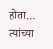होता… त्यांच्या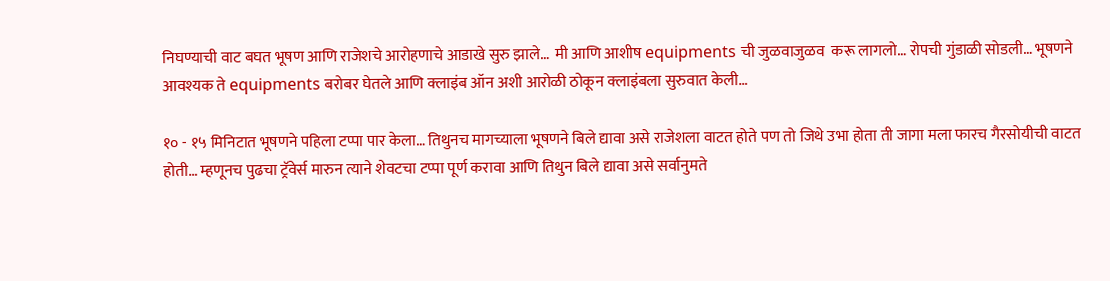निघण्याची वाट बघत भूषण आणि राजेशचे आरोहणाचे आडाखे सुरु झाले…  मी आणि आशीष equipments ची जुळवाजुळव  करू लागलो… रोपची गुंडाळी सोडली… भूषणने आवश्यक ते equipments बरोबर घेतले आणि क्लाइंब ऑन अशी आरोळी ठोकून क्लाइंबला सुरुवात केली…

१० - १५ मिनिटात भूषणने पहिला टप्पा पार केला… तिथुनच मागच्याला भूषणने बिले द्यावा असे राजेशला वाटत होते पण तो जिथे उभा होता ती जागा मला फारच गैरसोयीची वाटत होती… म्हणूनच पुढचा ट्रॅवेर्स मारुन त्याने शेवटचा टप्पा पूर्ण करावा आणि तिथुन बिले द्यावा असे सर्वानुमते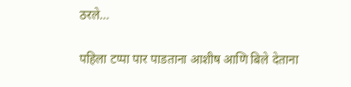ठरले…

पहिला टप्पा पार पाडताना आशीष आणि बिले देताना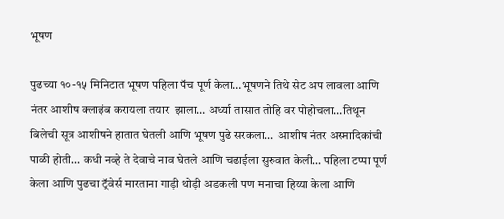भूषण

पुढच्या १०-१५ मिनिटात भूषण पहिला पॅच पूर्ण केला…भूषणने तिथे सेट अप लावला आणि नंतर आशीष क्लाइंब करायला तयार  झाला… अर्ध्या तासात तोहि वर पोहोचला…तिथून बिलेची सूत्र आशीषने हातात घेतली आणि भूषण पुढे सरकला…  आशीष नंतर अस्मादिकांची पाळी होती… कधी नव्हे ते देवाचे नाव घेतले आणि चढाईला सुरुवात केली… पहिला टप्पा पूर्ण केला आणि पुढचा ट्रॅवेर्स मारताना गाड़ी थोड़ी अडकली पण मनाचा हिय्या केला आणि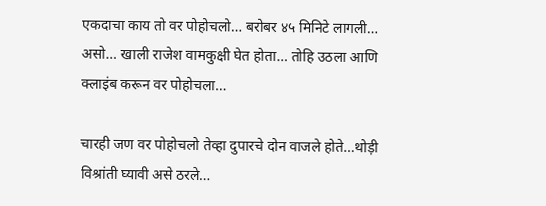एकदाचा काय तो वर पोहोचलो… बरोबर ४५ मिनिटे लागली… असो… खाली राजेश वामकुक्षी घेत होता… तोहि उठला आणि क्लाइंब करून वर पोहोचला…

चारही जण वर पोहोचलो तेव्हा दुपारचे दोन वाजले होते…थोड़ी विश्रांती घ्यावी असे ठरले…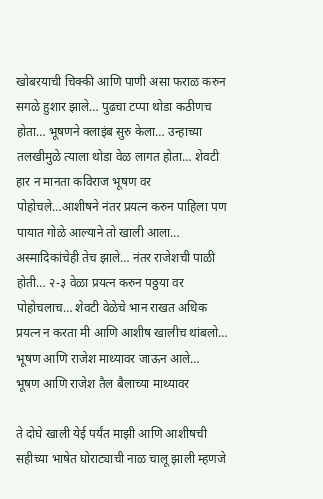खोबरयाची चिक्की आणि पाणी असा फराळ करुन सगळे हुशार झाले… पुढचा टप्पा थोडा कठीणच होता… भूषणने क्लाइंब सुरु केला… उन्हाच्या तलखीमुळे त्याला थोडा वेळ लागत होता… शेवटी हार न मानता कविराज भूषण वर पोहोचले…आशीषने नंतर प्रयत्न करुन पाहिला पण पायात गोळे आल्याने तो खाली आला… अस्मादिकांचेही तेच झाले… नंतर राजेशची पाळी होती… २-३ वेळा प्रयत्न करुन पठ्ठया वर पोहोचलाच… शेवटी वेळेचे भान राखत अधिक प्रयत्न न करता मी आणि आशीष खालीच थांबलो… भूषण आणि राजेश माथ्यावर जाऊन आले…
भूषण आणि राजेश तैल बैलाच्या माथ्यावर

ते दोघे खाली येई पर्यंत माझी आणि आशीषची सहीच्या भाषेत घोराट्याची नाळ चालू झाली म्हणजे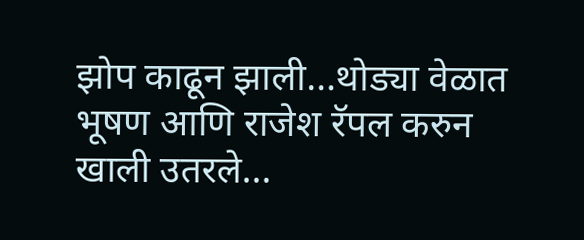झोप काढून झाली…थोड्या वेळात भूषण आणि राजेश रॅपल करुन खाली उतरले…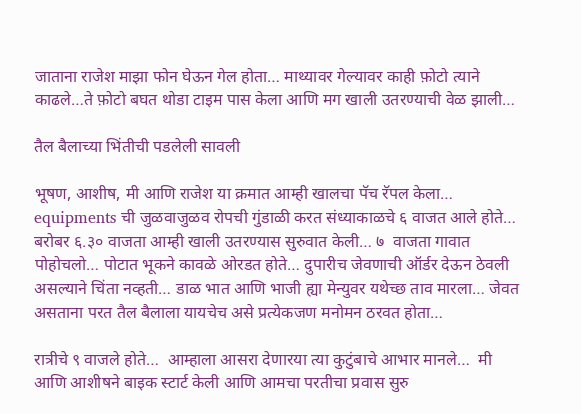जाताना राजेश माझा फोन घेऊन गेल होता… माथ्यावर गेल्यावर काही फ़ोटो त्याने काढले…ते फ़ोटो बघत थोडा टाइम पास केला आणि मग खाली उतरण्याची वेळ झाली…

तैल बैलाच्या भिंतीची पडलेली सावली

भूषण, आशीष, मी आणि राजेश या क्रमात आम्ही खालचा पॅच रॅपल केला… equipments ची जुळवाजुळव रोपची गुंडाळी करत संध्याकाळचे ६ वाजत आले होते… बरोबर ६.३० वाजता आम्ही खाली उतरण्यास सुरुवात केली… ७  वाजता गावात पोहोचलो… पोटात भूकने कावळे ओरडत होते… दुपारीच जेवणाची ऑर्डर देऊन ठेवली असल्याने चिंता नव्हती… डाळ भात आणि भाजी ह्या मेन्युवर यथेच्छ ताव मारला… जेवत असताना परत तैल बैलाला यायचेच असे प्रत्येकजण मनोमन ठरवत होता…

रात्रीचे ९ वाजले होते…  आम्हाला आसरा देणारया त्या कुटुंबाचे आभार मानले…  मी आणि आशीषने बाइक स्टार्ट केली आणि आमचा परतीचा प्रवास सुरु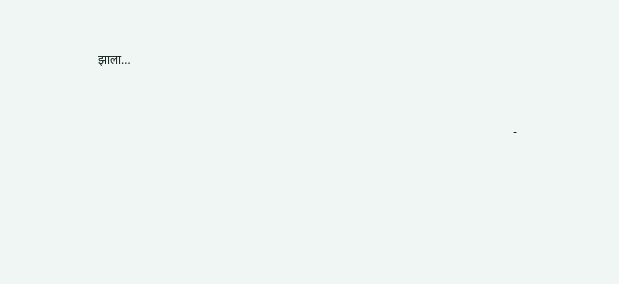झाला…




                                                                                                                                     -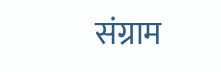संग्राम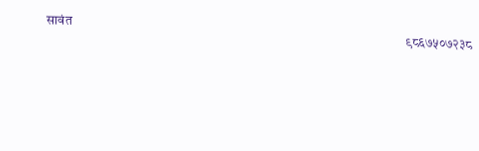सावंत
                                                                                                                                        ९८६७५०७२३८